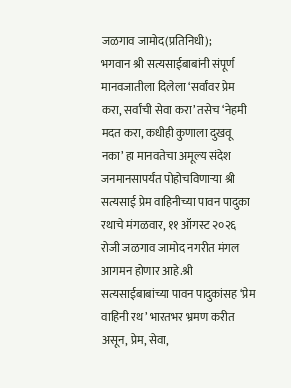जळगाव जामोद(प्रतिनिधी);
भगवान श्री सत्यसाईबाबांनी संपूर्ण मानवजातीला दिलेला ‘सर्वांवर प्रेम करा, सर्वांची सेवा करा’ तसेच ‘नेहमी मदत करा, कधीही कुणाला दुखवू नका’ हा मानवतेचा अमूल्य संदेश जनमानसापर्यंत पोहोचविणाऱ्या श्री सत्यसाई प्रेम वाहिनीच्या पावन पादुका रथाचे मंगळवार, ११ ऑगस्ट २०२६ रोजी जळगाव जामोद नगरीत मंगल आगमन होणार आहे.श्री सत्यसाईबाबांच्या पावन पादुकांसह ‘प्रेम वाहिनी रथ’ भारतभर भ्रमण करीत असून, प्रेम, सेवा,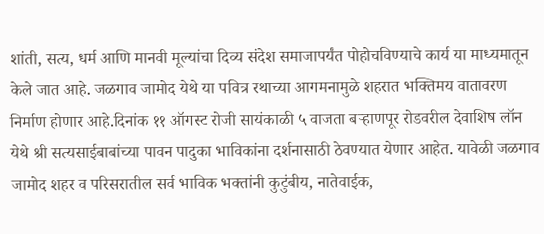शांती, सत्य, धर्म आणि मानवी मूल्यांचा दिव्य संदेश समाजापर्यंत पोहोचविण्याचे कार्य या माध्यमातून केले जात आहे. जळगाव जामोद येथे या पवित्र रथाच्या आगमनामुळे शहरात भक्तिमय वातावरण निर्माण होणार आहे.दिनांक ११ ऑगस्ट रोजी सायंकाळी ५ वाजता बऱ्हाणपूर रोडवरील देवाशिष लॉन येथे श्री सत्यसाईबाबांच्या पावन पादुका भाविकांना दर्शनासाठी ठेवण्यात येणार आहेत. यावेळी जळगाव जामोद शहर व परिसरातील सर्व भाविक भक्तांनी कुटुंबीय, नातेवाईक,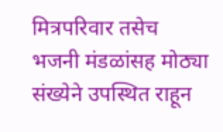मित्रपरिवार तसेच भजनी मंडळांसह मोठ्या संख्येने उपस्थित राहून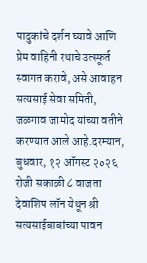पादुकांचे दर्शन घ्यावे आणि प्रेम वाहिनी रथाचे उत्स्फूर्त स्वागत करावे, असे आवाहन सत्यसाई सेवा समिती, जळगाव जामोद यांच्या वतीने करण्यात आले आहे.दरम्यान, बुधवार, १२ ऑगस्ट २०२६ रोजी सकाळी ८ वाजता देवाशिष लॉन येथून श्री सत्यसाईबाबांच्या पावन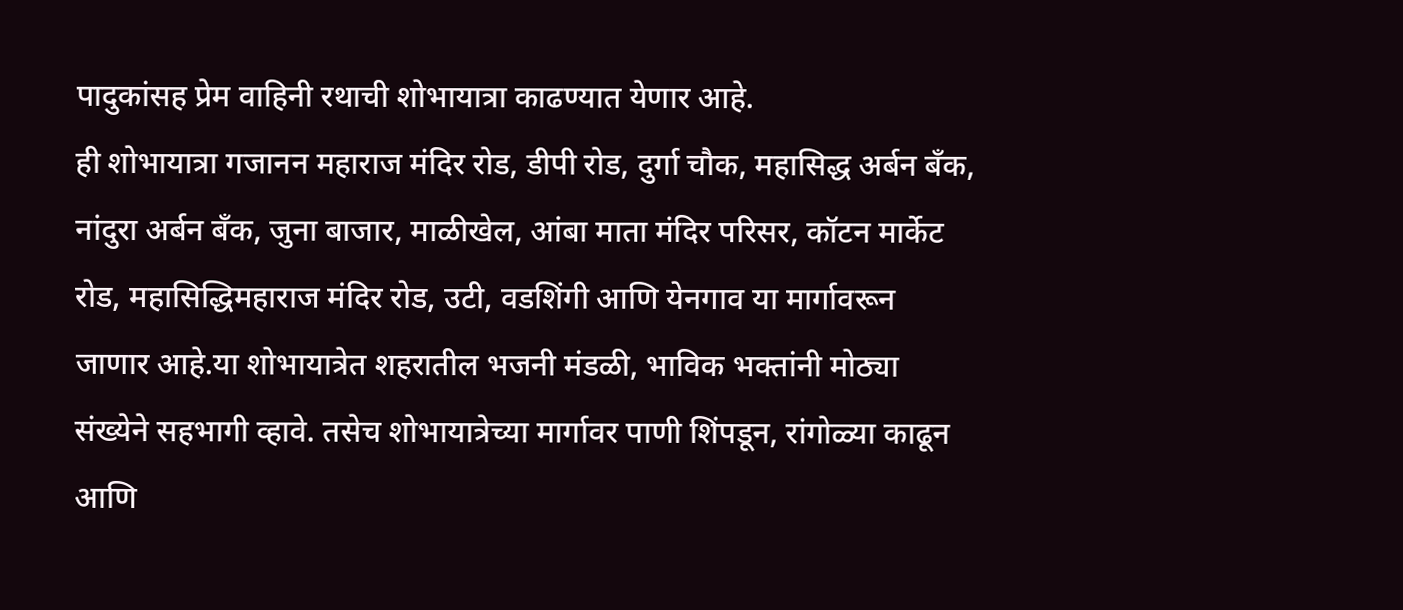पादुकांसह प्रेम वाहिनी रथाची शोभायात्रा काढण्यात येणार आहे.
ही शोभायात्रा गजानन महाराज मंदिर रोड, डीपी रोड, दुर्गा चौक, महासिद्ध अर्बन बँक, नांदुरा अर्बन बँक, जुना बाजार, माळीखेल, आंबा माता मंदिर परिसर, कॉटन मार्केट रोड, महासिद्धिमहाराज मंदिर रोड, उटी, वडशिंगी आणि येनगाव या मार्गावरून जाणार आहे.या शोभायात्रेत शहरातील भजनी मंडळी, भाविक भक्तांनी मोठ्या संख्येने सहभागी व्हावे. तसेच शोभायात्रेच्या मार्गावर पाणी शिंपडून, रांगोळ्या काढून आणि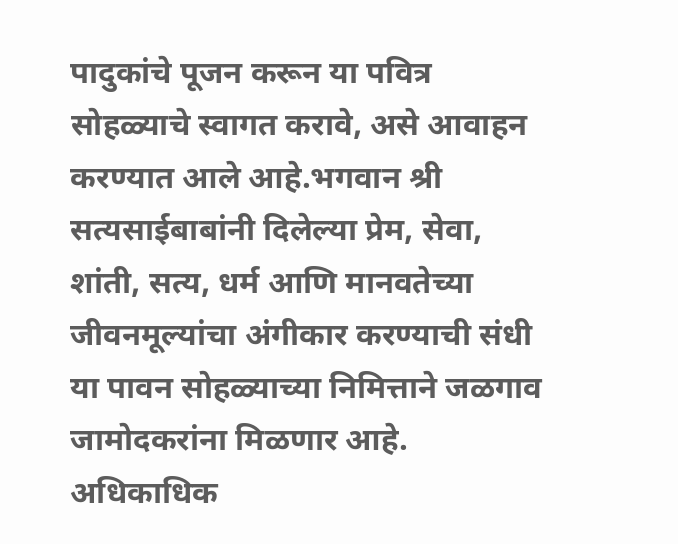पादुकांचे पूजन करून या पवित्र सोहळ्याचे स्वागत करावे, असे आवाहन करण्यात आले आहे.भगवान श्री सत्यसाईबाबांनी दिलेल्या प्रेम, सेवा, शांती, सत्य, धर्म आणि मानवतेच्या जीवनमूल्यांचा अंगीकार करण्याची संधी या पावन सोहळ्याच्या निमित्ताने जळगाव जामोदकरांना मिळणार आहे. अधिकाधिक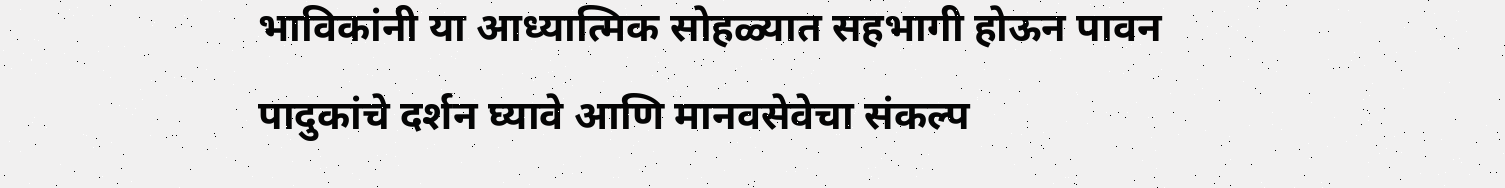भाविकांनी या आध्यात्मिक सोहळ्यात सहभागी होऊन पावन पादुकांचे दर्शन घ्यावे आणि मानवसेवेचा संकल्प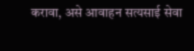करावा, असे आवाहन सत्यसाई सेवा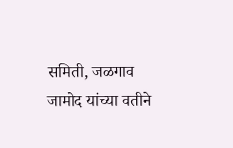समिती, जळगाव जामोद यांच्या वतीने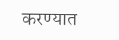करण्यात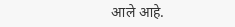आले आहे.